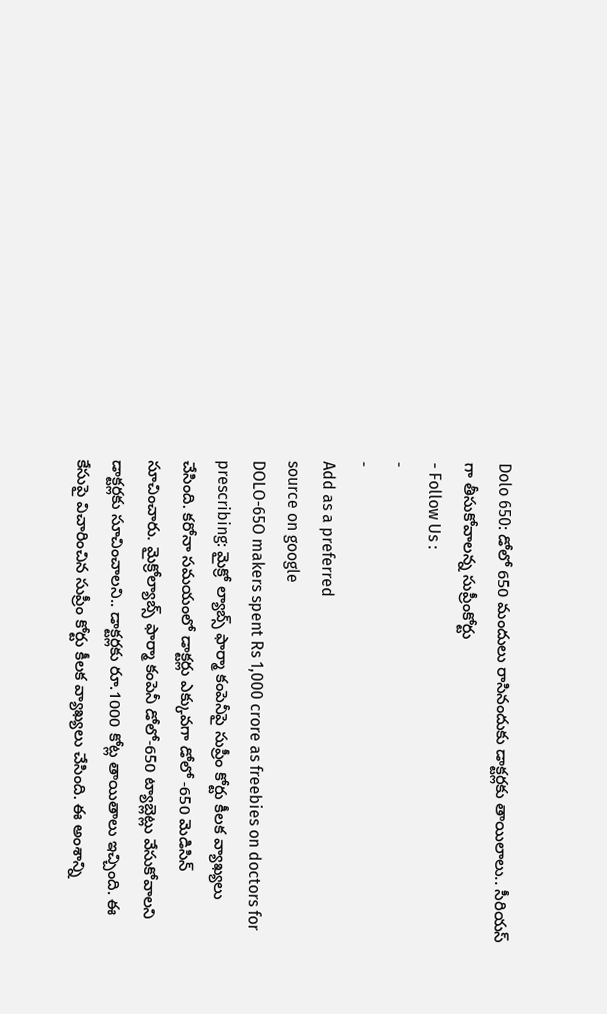Dolo 650: డోలో 650 మందులు రాసినందుకు డాక్టర్లకు తాయిలాలు.. సీరియస్ గా తీసుకోవాలన్న సుప్రీంకోర్టు
- Follow Us :
-
-
Add as a preferred
source on google
DOLO-65O makers spent Rs 1,000 crore as freebies on doctors for prescribing: మైక్రో ల్యాబ్స్ ఫార్మా కంపెనీపై సుప్రీం కోర్టు కీలక వ్యాఖ్యలు చేసింది. కరోనా సమయంలో డాక్టర్లు ఎక్కువగా డోలో -650 మెడిసిన్ సూచించారు. మైక్రోల్యాబ్స్ ఫార్మా కంపెనీ డోలో-650 ట్యాబ్లెట్లు వేసుకోవాలని డాక్టర్లకు సూచించాలని.. డాక్టర్లకు రూ.1000 కోట్ల తాయితాలు ఇచ్చింది. ఈ కేసుపై విచారించిన సుప్రీం కోర్టు కీలక వ్యాఖ్యలు చేసింది. ఈ అంశాన్ని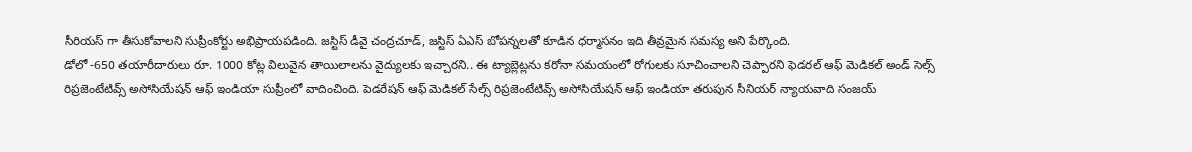సీరియస్ గా తీసుకోవాలని సుప్రీంకోర్టు అభిప్రాయపడింది. జస్టిస్ డీవై చంద్రచూడ్, జస్టిస్ ఏఎస్ బోపన్నలతో కూడిన ధర్మాసనం ఇది తీవ్రమైన సమస్య అని పేర్కొంది.
డోలో -650 తయారీదారులు రూ. 1000 కోట్ల విలువైన తాయిలాలను వైద్యులకు ఇచ్చారని.. ఈ ట్యాబ్లెట్లను కరోనా సమయంలో రోగులకు సూచించాలని చెప్పారని ఫెడరల్ ఆఫ్ మెడికల్ అండ్ సెల్స్ రిప్రజెంటేటివ్స్ అసోసియేషన్ ఆఫ్ ఇండియా సుప్రీంలో వాదించింది. పెడరేషన్ ఆఫ్ మెడికల్ సేల్స్ రిప్రజెంటేటివ్స్ అసోసియేషన్ ఆఫ్ ఇండియా తరుపున సీనియర్ న్యాయవాది సంజయ్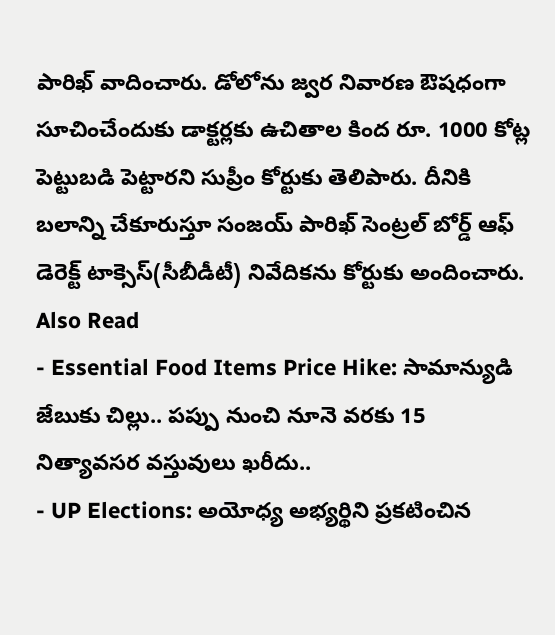పారిఖ్ వాదించారు. డోలోను జ్వర నివారణ ఔషధంగా సూచించేందుకు డాక్టర్లకు ఉచితాల కింద రూ. 1000 కోట్ల పెట్టుబడి పెట్టారని సుప్రీం కోర్టుకు తెలిపారు. దీనికి బలాన్ని చేకూరుస్తూ సంజయ్ పారిఖ్ సెంట్రల్ బోర్డ్ ఆఫ్ డెరెక్ట్ టాక్సెస్(సీబీడీటీ) నివేదికను కోర్టుకు అందించారు.
Also Read
- Essential Food Items Price Hike: సామాన్యుడి జేబుకు చిల్లు.. పప్పు నుంచి నూనె వరకు 15 నిత్యావసర వస్తువులు ఖరీదు..
- UP Elections: అయోధ్య అభ్యర్థిని ప్రకటించిన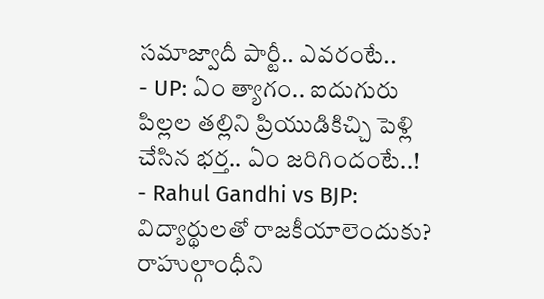సమాజ్వాదీ పార్టీ.. ఎవరంటే..
- UP: ఏం త్యాగం.. ఐదుగురు పిల్లల తల్లిని ప్రియుడికిచ్చి పెళ్లి చేసిన భర్త.. ఏం జరిగిందంటే..!
- Rahul Gandhi vs BJP: విద్యార్థులతో రాజకీయాలెందుకు? రాహుల్గాంధీని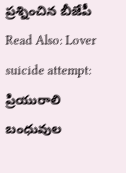ప్రశ్నించిన బీజేపీ
Read Also: Lover suicide attempt: ప్రియురాలి బంధువుల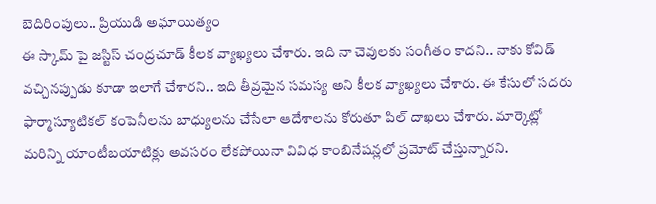బెదిరింపులు.. ప్రియుడి అఘాయిత్యం
ఈ స్కామ్ పై జస్టిస్ చంద్రచూడ్ కీలక వ్యాఖ్యలు చేశారు. ఇది నా చెవులకు సంగీతం కాదని.. నాకు కోవిడ్ వచ్చినప్పుడు కూడా ఇలాగే చేశారని.. ఇది తీవ్రమైన సమస్య అని కీలక వ్యాఖ్యలు చేశారు. ఈ కేసులో సదరు ఫార్మాస్యూటికల్ కంపెనీలను బాధ్యులను చేసేలా ఆదేశాలను కోరుతూ పిల్ దాఖలు చేశారు. మార్కెట్లో మరిన్ని యాంటీబయాటిక్లు అవసరం లేకపోయినా వివిధ కాంబినేషన్లలో ప్రమోట్ చేస్తున్నారని.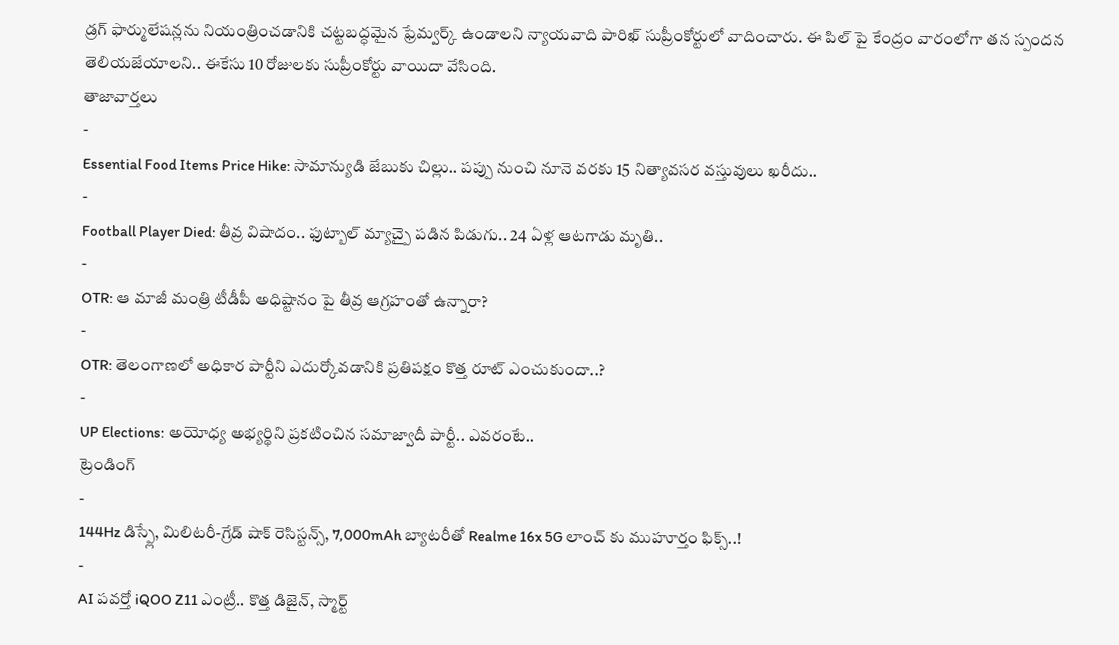డ్రగ్ ఫార్ములేషన్లను నియంత్రించడానికి చట్టబద్ధమైన ఫ్రేమ్వర్క్ ఉండాలని న్యాయవాది పారిఖ్ సుప్రీంకోర్టులో వాదించారు. ఈ పిల్ పై కేంద్రం వారంలోగా తన స్పందన తెలియజేయాలని.. ఈకేసు 10 రోజులకు సుప్రీంకోర్టు వాయిదా వేసింది.
తాజావార్తలు
-
Essential Food Items Price Hike: సామాన్యుడి జేబుకు చిల్లు.. పప్పు నుంచి నూనె వరకు 15 నిత్యావసర వస్తువులు ఖరీదు..
-
Football Player Died: తీవ్ర విషాదం.. ఫుట్బాల్ మ్యాచ్పై పడిన పిడుగు.. 24 ఏళ్ల ఆటగాడు మృతి..
-
OTR: ఆ మాజీ మంత్రి టీడీపీ అధిష్టానం పై తీవ్ర ఆగ్రహంతో ఉన్నారా?
-
OTR: తెలంగాణలో అధికార పార్టీని ఎదుర్కోవడానికి ప్రతిపక్షం కొత్త రూట్ ఎంచుకుందా..?
-
UP Elections: అయోధ్య అభ్యర్థిని ప్రకటించిన సమాజ్వాదీ పార్టీ.. ఎవరంటే..
ట్రెండింగ్
-
144Hz డిస్ప్లే, మిలిటరీ-గ్రేడ్ షాక్ రెసిస్టన్స్, 7,000mAh బ్యాటరీతో Realme 16x 5G లాంచ్ కు ముహూర్తం ఫిక్స్..!
-
AI పవర్తో iQOO Z11 ఎంట్రీ.. కొత్త డిజైన్, స్మార్ట్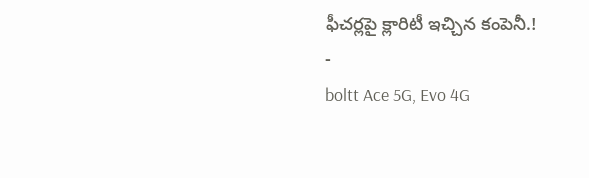ఫీచర్లపై క్లారిటీ ఇచ్చిన కంపెనీ.!
-
boltt Ace 5G, Evo 4G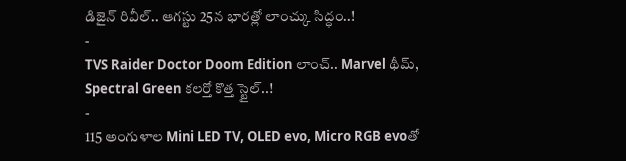డిజైన్ రివీల్.. ఆగస్టు 25న భారత్లో లాంచ్కు సిద్ధం..!
-
TVS Raider Doctor Doom Edition లాంచ్.. Marvel థీమ్, Spectral Green కలర్తో కొత్త స్టైల్..!
-
115 అంగుళాల Mini LED TV, OLED evo, Micro RGB evoతో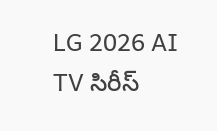LG 2026 AI TV సిరీస్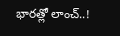భారత్లో లాంచ్..!